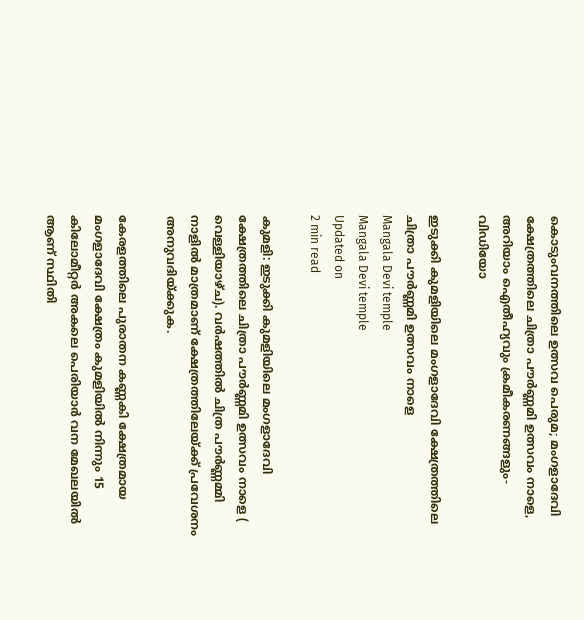കൊടുംവനത്തിലെ ഉത്സവ പെരുമ; മംഗളാദേവി ക്ഷേത്രത്തിലെ ചിത്രാ പൗര്‍ണ്ണമി ഉത്സവം നാളെ, അറിയാം ഐതീഹ്യവും ക്രമീകരണങ്ങളും- വിഡിയോ

ഇടുക്കി കുമളിയിലെ മംഗളാദേവി ക്ഷേത്രത്തിലെ ചിത്രാ പൗര്‍ണ്ണമി ഉത്സവം നാളെ
Mangala Devi temple
Mangala Devi temple
Updated on
2 min read

കുമളി: ഇടുക്കി കുമളിയിലെ മംഗളാദേവി ക്ഷേത്രത്തിലെ ചിത്രാ പൗര്‍ണ്ണമി ഉത്സവം നാളെ ( വെള്ളിയാഴ്ച). വര്‍ഷത്തില്‍ ചിത്ര പൗര്‍ണ്ണമ്മി നാളില്‍ മാത്രമാണ് ക്ഷേത്രത്തിലേയ്ക്ക് പ്രവേശനം അനുവദിയ്ക്കുക.

കേരളത്തിലെ പുരാതന കണ്ണകി ക്ഷേത്രമായ മംഗളാദേവി ക്ഷേത്രം കുമളിയില്‍ നിന്നും 15 കിലോമീറ്റര്‍ അകലെ പെരിയാര്‍ വന മേഖലയില്‍ ആണ് സ്ഥിതി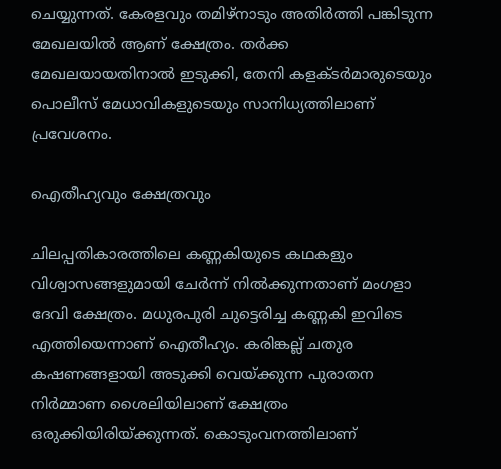ചെയ്യുന്നത്. കേരളവും തമിഴ്‌നാടും അതിര്‍ത്തി പങ്കിടുന്ന മേഖലയില്‍ ആണ് ക്ഷേത്രം. തര്‍ക്ക മേഖലയായതിനാല്‍ ഇടുക്കി, തേനി കളക്ടര്‍മാരുടെയും പൊലീസ് മേധാവികളുടെയും സാനിധ്യത്തിലാണ് പ്രവേശനം.

ഐതീഹ്യവും ക്ഷേത്രവും

ചിലപ്പതികാരത്തിലെ കണ്ണകിയുടെ കഥകളും വിശ്വാസങ്ങളുമായി ചേര്‍ന്ന് നില്‍ക്കുന്നതാണ് മംഗളാ ദേവി ക്ഷേത്രം. മധുരപുരി ചുട്ടെരിച്ച കണ്ണകി ഇവിടെ എത്തിയെന്നാണ് ഐതീഹ്യം. കരിങ്കല്ല് ചതുര കഷണങ്ങളായി അടുക്കി വെയ്ക്കുന്ന പുരാതന നിര്‍മ്മാണ ശൈലിയിലാണ് ക്ഷേത്രം ഒരുക്കിയിരിയ്ക്കുന്നത്. കൊടുംവനത്തിലാണ്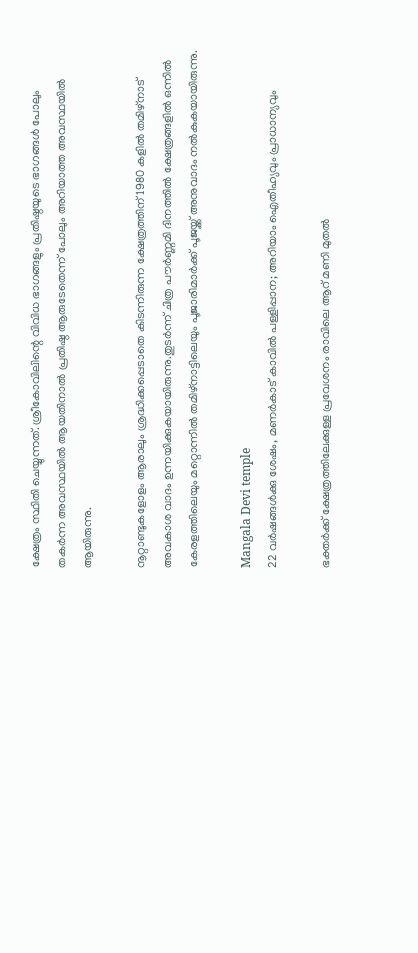ക്ഷേത്രം സ്ഥിതി ചെയ്യുന്നത്. ശ്രീകോവിലിന്റെ വിവിധ ഭാഗങ്ങളും പ്രതിഷ്ഠയുടെ ഭാഗങ്ങള്‍ പോലും തകര്‍ന്ന അവസ്ഥയില്‍ ആയതിനാല്‍ പ്രതിഷ്ഠ ആരുടേതെന്ന് പോലും അറിയാത്ത അവസ്ഥയില്‍ ആയിരുന്നു.

നൂറ്റാണ്ടുകളോളം ആരാലും ശ്രദ്ധിക്കപ്പെടാതെ കിടന്നിരുന്ന ക്ഷേത്രത്തിന് 1980 കളില്‍ തമിഴ്‌നാട് അവകാശ വാദം ഉന്നയിക്കുകയായിരുന്നു.തുടര്‍ന്ന് ചിത്ര പൗര്‍ണ്ണമി ദിനത്തില്‍ ക്ഷേത്രങ്ങളില്‍ ഒന്നില്‍ കേരളത്തിലെയും മറ്റൊന്നില്‍ തമിഴ്‌നാട്ടിലെയും പൂജാരിമാര്‍ക്ക് പൂജയ്ക്ക് അനുവാദം നല്‍കുകയായിരുന്നു.

Mangala Devi temple
22 വര്‍ഷങ്ങള്‍ക്കു ശേഷം, മണര്‍കാട് കാവില്‍ പള്ളിപ്പാന; അറിയാം ഐതീഹ്യവും പ്രാധാന്യവും

ഭക്തര്‍ക്ക് ക്ഷേത്രത്തിലേക്കുള്ള പ്രവേശനം രാവിലെ ആറ് മണി മുതല്‍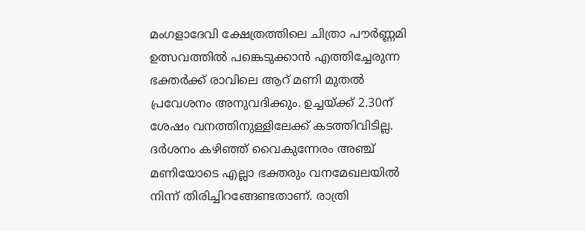മംഗളാദേവി ക്ഷേത്രത്തിലെ ചിത്രാ പൗര്‍ണ്ണമി ഉത്സവത്തില്‍ പങ്കെടുക്കാന്‍ എത്തിച്ചേരുന്ന ഭക്തര്‍ക്ക് രാവിലെ ആറ് മണി മുതല്‍ പ്രവേശനം അനുവദിക്കും. ഉച്ചയ്ക്ക് 2.30ന് ശേഷം വനത്തിനുള്ളിലേക്ക് കടത്തിവിടില്ല. ദര്‍ശനം കഴിഞ്ഞ് വൈകുന്നേരം അഞ്ച് മണിയോടെ എല്ലാ ഭക്തരും വനമേഖലയില്‍ നിന്ന് തിരിച്ചിറങ്ങേണ്ടതാണ്. രാത്രി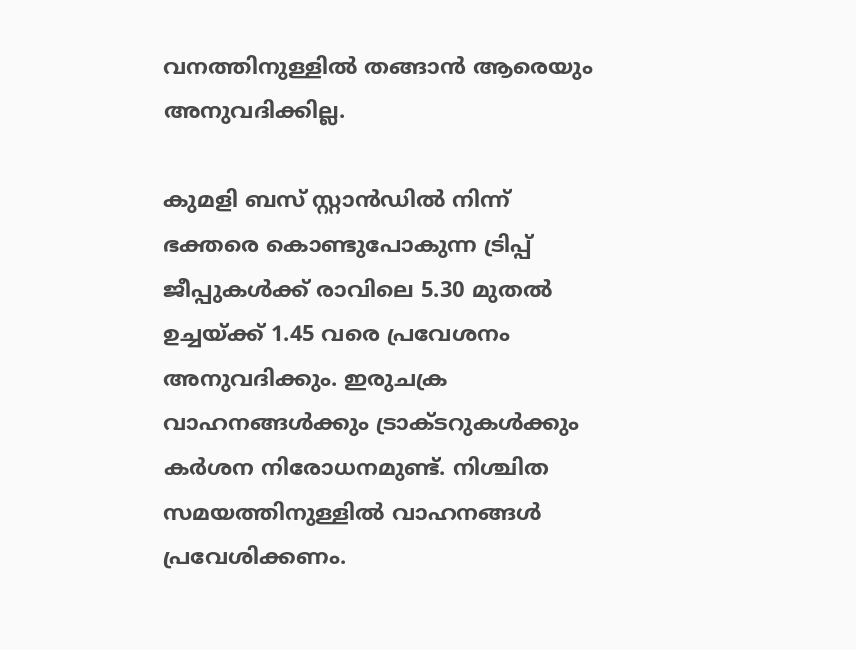വനത്തിനുള്ളില്‍ തങ്ങാന്‍ ആരെയും അനുവദിക്കില്ല.

കുമളി ബസ് സ്റ്റാന്‍ഡില്‍ നിന്ന് ഭക്തരെ കൊണ്ടുപോകുന്ന ട്രിപ്പ് ജീപ്പുകള്‍ക്ക് രാവിലെ 5.30 മുതല്‍ ഉച്ചയ്ക്ക് 1.45 വരെ പ്രവേശനം അനുവദിക്കും. ഇരുചക്ര വാഹനങ്ങള്‍ക്കും ട്രാക്ടറുകള്‍ക്കും കര്‍ശന നിരോധനമുണ്ട്. നിശ്ചിത സമയത്തിനുള്ളില്‍ വാഹനങ്ങള്‍ പ്രവേശിക്കണം.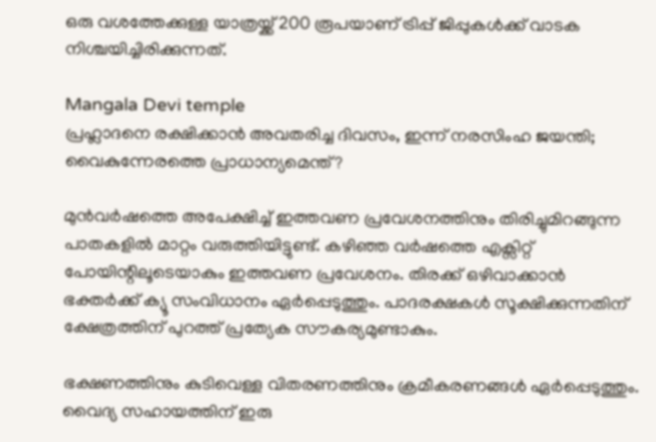ഒരു വശത്തേക്കുള്ള യാത്രയ്ക്ക് 200 രൂപയാണ് ട്രിപ്പ് ജിപ്പുകള്‍ക്ക് വാടക നിശ്ചയിച്ചിരിക്കുന്നത്.

Mangala Devi temple
പ്രഹ്ലാദനെ രക്ഷിക്കാന്‍ അവതരിച്ച ദിവസം, ഇന്ന് നരസിംഹ ജയന്തി; വൈകുന്നേരത്തെ പ്രാധാന്യമെന്ത്?

മുന്‍വര്‍ഷത്തെ അപേക്ഷിച്ച് ഇത്തവണ പ്രവേശനത്തിനും തിരിച്ചുമിറങ്ങുന്ന പാതകളില്‍ മാറ്റം വരുത്തിയിട്ടുണ്ട്. കഴിഞ്ഞ വര്‍ഷത്തെ എക്സിറ്റ് പോയിന്റിലൂടെയാകും ഇത്തവണ പ്രവേശനം. തിരക്ക് ഒഴിവാക്കാന്‍ ഭക്തര്‍ക്ക് ക്യൂ സംവിധാനം ഏര്‍പ്പെടുത്തും. പാദരക്ഷകള്‍ സൂക്ഷിക്കുന്നതിന് ക്ഷേത്രത്തിന് പുറത്ത് പ്രത്യേക സൗകര്യമുണ്ടാകും.

ഭക്ഷണത്തിനും കുടിവെള്ള വിതരണത്തിനും ക്രമീകരണങ്ങള്‍ ഏര്‍പ്പെടുത്തും. വൈദ്യ സഹായത്തിന് ഇരു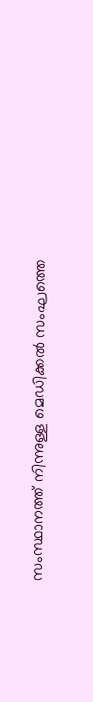സംസ്ഥാനത്ത് നിന്നുള്ള മെഡിക്കല്‍ സംഘത്തെ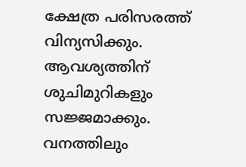ക്ഷേത്ര പരിസരത്ത് വിന്യസിക്കും. ആവശ്യത്തിന് ശുചിമുറികളും സജ്ജമാക്കും. വനത്തിലും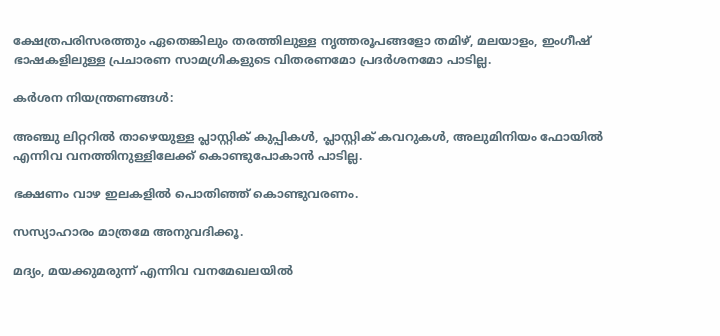ക്ഷേത്രപരിസരത്തും ഏതെങ്കിലും തരത്തിലുള്ള നൃത്തരൂപങ്ങളോ തമിഴ്, മലയാളം, ഇംഗീഷ് ഭാഷകളിലുള്ള പ്രചാരണ സാമഗ്രികളുടെ വിതരണമോ പ്രദര്‍ശനമോ പാടില്ല.

കര്‍ശന നിയന്ത്രണങ്ങള്‍:

അഞ്ചു ലിറ്ററില്‍ താഴെയുള്ള പ്ലാസ്റ്റിക് കുപ്പികള്‍, പ്ലാസ്റ്റിക് കവറുകള്‍, അലുമിനിയം ഫോയില്‍ എന്നിവ വനത്തിനുള്ളിലേക്ക് കൊണ്ടുപോകാന്‍ പാടില്ല.

ഭക്ഷണം വാഴ ഇലകളില്‍ പൊതിഞ്ഞ് കൊണ്ടുവരണം.

സസ്യാഹാരം മാത്രമേ അനുവദിക്കൂ.

മദ്യം, മയക്കുമരുന്ന് എന്നിവ വനമേഖലയില്‍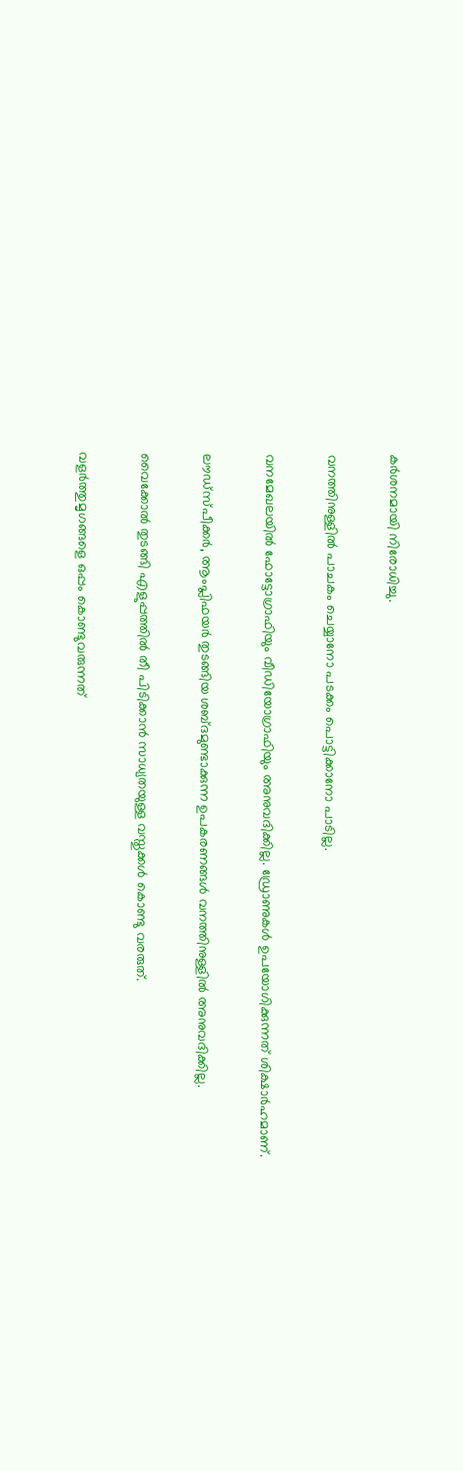കര്‍ശനമായി നിരോധിച്ചു.

വനത്തിനുള്ളില്‍ പാചകം ചെയ്യാനോ പടക്കം പൊട്ടിക്കാനോ പാടില്ല.

വനമേഖലയില്‍ ഫോട്ടോഗ്രാഫിയും വീഡിയോഗ്രാഫിയും അനുവദിക്കില്ല. ഡ്രോണുകള്‍ ഉപയോഗിക്കുന്നത് ശിക്ഷാര്‍ഹമാണ്.

ലൗഡ്സ്പീക്കര്‍, ആംപ്ലിഫയര്‍ തുടങ്ങിയ ശബ്ദമുണ്ടാക്കുന്ന ഉപകരണങ്ങള്‍ വനത്തിനുള്ളില്‍ അനുവദിക്കില്ല.

വൈക്കോല്‍ തുടങ്ങി എളുപ്പത്തില്‍ തീ പിടിക്കാന്‍ സാധ്യതയുള്ള വസ്തുക്കള്‍ കൊണ്ടു വരരുത്.

വളര്‍ത്തുമൃഗങ്ങളെ ഒപ്പം കൊണ്ടുവരുന്നത്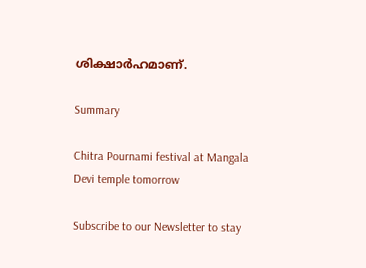ശിക്ഷാര്‍ഹമാണ്.

Summary

Chitra Pournami festival at Mangala Devi temple tomorrow

Subscribe to our Newsletter to stay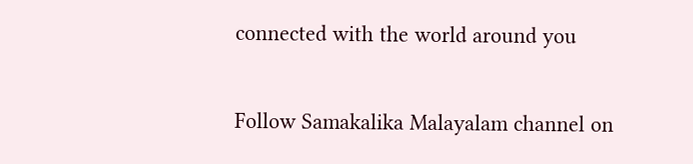connected with the world around you

Follow Samakalika Malayalam channel on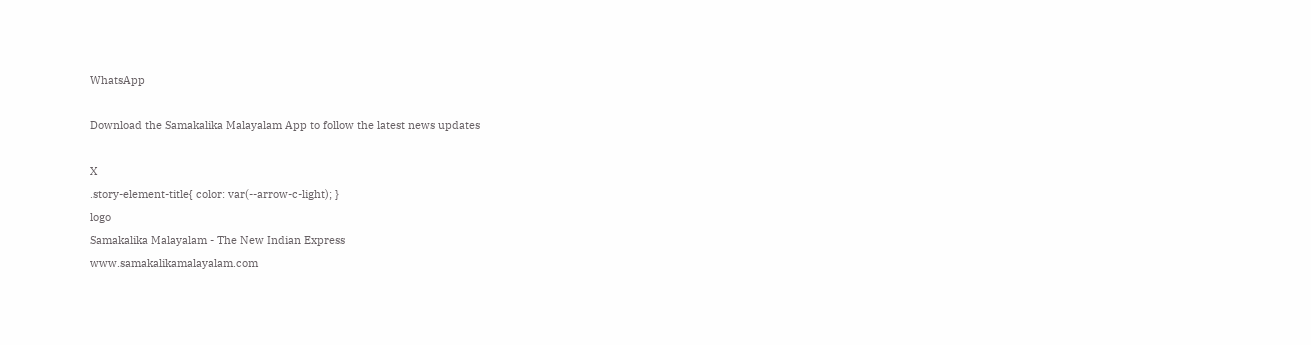WhatsApp

Download the Samakalika Malayalam App to follow the latest news updates

X
.story-element-title{ color: var(--arrow-c-light); }
logo
Samakalika Malayalam - The New Indian Express
www.samakalikamalayalam.com